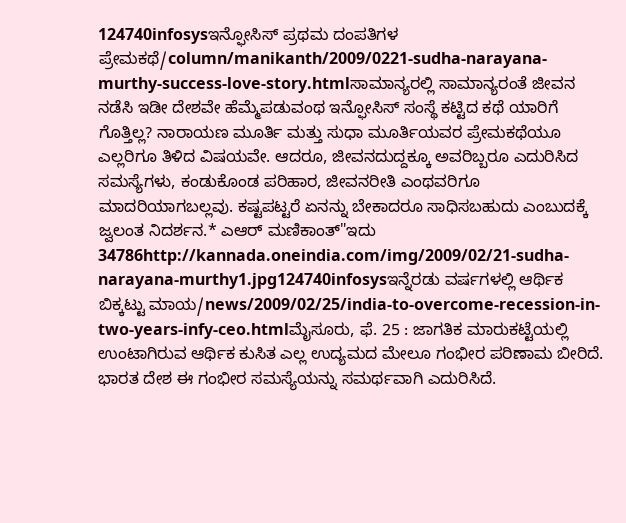124740infosysಇನ್ಫೋಸಿಸ್ ಪ್ರಥಮ ದಂಪತಿಗಳ ಪ್ರೇಮಕಥೆ/column/manikanth/2009/0221-sudha-narayana-murthy-success-love-story.htmlಸಾಮಾನ್ಯರಲ್ಲಿ ಸಾಮಾನ್ಯರಂತೆ ಜೀವನ ನಡೆಸಿ ಇಡೀ ದೇಶವೇ ಹೆಮ್ಮೆಪಡುವಂಥ ಇನ್ಫೋಸಿಸ್ ಸಂಸ್ಥೆ ಕಟ್ಟಿದ ಕಥೆ ಯಾರಿಗೆ ಗೊತ್ತಿಲ್ಲ? ನಾರಾಯಣ ಮೂರ್ತಿ ಮತ್ತು ಸುಧಾ ಮೂರ್ತಿಯವರ ಪ್ರೇಮಕಥೆಯೂ ಎಲ್ಲರಿಗೂ ತಿಳಿದ ವಿಷಯವೇ. ಆದರೂ, ಜೀವನದುದ್ದಕ್ಕೂ ಅವರಿಬ್ಬರೂ ಎದುರಿಸಿದ ಸಮಸ್ಯೆಗಳು, ಕಂಡುಕೊಂಡ ಪರಿಹಾರ, ಜೀವನರೀತಿ ಎಂಥವರಿಗೂ ಮಾದರಿಯಾಗಬಲ್ಲವು. ಕಷ್ಟಪಟ್ಟರೆ ಏನನ್ನು ಬೇಕಾದರೂ ಸಾಧಿಸಬಹುದು ಎಂಬುದಕ್ಕೆ ಜ್ವಲಂತ ನಿದರ್ಶನ.* ಎಆರ್ ಮಣಿಕಾಂತ್"ಇದು 34786http://kannada.oneindia.com/img/2009/02/21-sudha-narayana-murthy1.jpg124740infosysಇನ್ನೆರಡು ವರ್ಷಗಳಲ್ಲಿ ಆರ್ಥಿಕ ಬಿಕ್ಕಟ್ಟು ಮಾಯ/news/2009/02/25/india-to-overcome-recession-in-two-years-infy-ceo.htmlಮೈಸೂರು, ಫೆ. 25 : ಜಾಗತಿಕ ಮಾರುಕಟ್ಟೆಯಲ್ಲಿ ಉಂಟಾಗಿರುವ ಆರ್ಥಿಕ ಕುಸಿತ ಎಲ್ಲ ಉದ್ಯಮದ ಮೇಲೂ ಗಂಭೀರ ಪರಿಣಾಮ ಬೀರಿದೆ. ಭಾರತ ದೇಶ ಈ ಗಂಭೀರ ಸಮಸ್ಯೆಯನ್ನು ಸಮರ್ಥವಾಗಿ ಎದುರಿಸಿದೆ.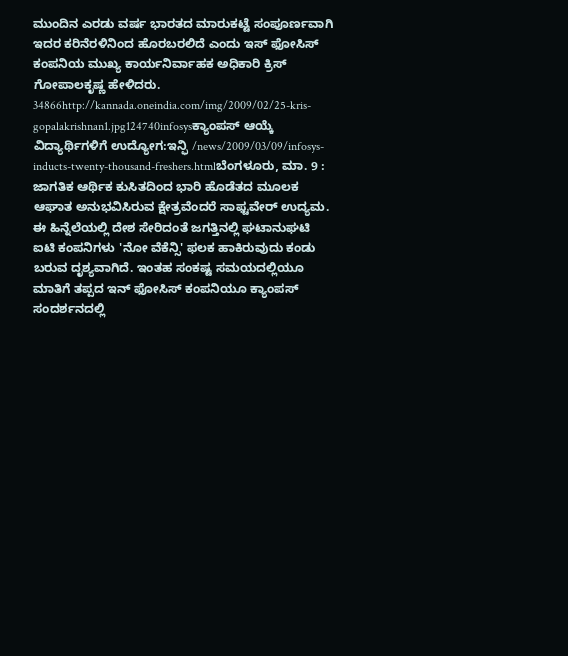ಮುಂದಿನ ಎರಡು ವರ್ಷ ಭಾರತದ ಮಾರುಕಟ್ಟೆ ಸಂಪೂರ್ಣವಾಗಿ ಇದರ ಕರಿನೆರಳಿನಿಂದ ಹೊರಬರಲಿದೆ ಎಂದು ಇಸ್ ಫೋಸಿಸ್ ಕಂಪನಿಯ ಮುಖ್ಯ ಕಾರ್ಯನಿರ್ವಾಹಕ ಅಧಿಕಾರಿ ಕ್ರಿಸ್ ಗೋಪಾಲಕೃಷ್ಣ ಹೇಳಿದರು. 34866http://kannada.oneindia.com/img/2009/02/25-kris-gopalakrishnan1.jpg124740infosysಕ್ಯಾಂಪಸ್ ಆಯ್ಕೆ ವಿದ್ಯಾರ್ಥಿಗಳಿಗೆ ಉದ್ಯೋಗ:ಇನ್ಫಿ /news/2009/03/09/infosys-inducts-twenty-thousand-freshers.htmlಬೆಂಗಳೂರು, ಮಾ. 9 : ಜಾಗತಿಕ ಆರ್ಥಿಕ ಕುಸಿತದಿಂದ ಭಾರಿ ಹೊಡೆತದ ಮೂಲಕ ಆಘಾತ ಅನುಭವಿಸಿರುವ ಕ್ಷೇತ್ರವೆಂದರೆ ಸಾಫ್ಟವೇರ್ ಉದ್ಯಮ. ಈ ಹಿನ್ನೆಲೆಯಲ್ಲಿ ದೇಶ ಸೇರಿದಂತೆ ಜಗತ್ತಿನಲ್ಲಿ ಘಟಾನುಘಟಿ ಐಟಿ ಕಂಪನಿಗಳು 'ನೋ ವೆಕೆನ್ಸಿ' ಫಲಕ ಹಾಕಿರುವುದು ಕಂಡು ಬರುವ ದೃಶ್ಯವಾಗಿದೆ. ಇಂತಹ ಸಂಕಷ್ಟ ಸಮಯದಲ್ಲಿಯೂ ಮಾತಿಗೆ ತಪ್ಪದ ಇನ್ ಫೋಸಿಸ್ ಕಂಪನಿಯೂ ಕ್ಯಾಂಪಸ್ ಸಂದರ್ಶನದಲ್ಲಿ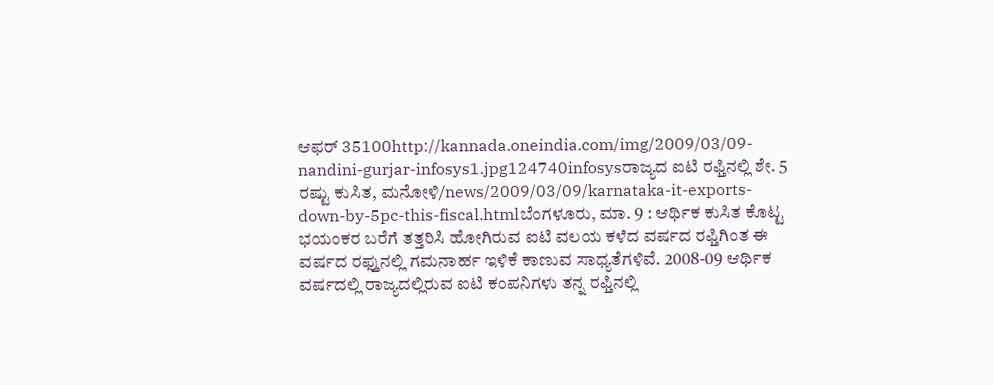ಆಫರ್ 35100http://kannada.oneindia.com/img/2009/03/09-nandini-gurjar-infosys1.jpg124740infosysರಾಜ್ಯದ ಐಟಿ ರಫ್ತಿನಲ್ಲಿ ಶೇ. 5 ರಷ್ಟು ಕುಸಿತ, ಮನೋಳಿ/news/2009/03/09/karnataka-it-exports-down-by-5pc-this-fiscal.htmlಬೆಂಗಳೂರು, ಮಾ. 9 : ಆರ್ಥಿಕ ಕುಸಿತ ಕೊಟ್ಟ ಭಯಂಕರ ಬರೆಗೆ ತತ್ತರಿಸಿ ಹೋಗಿರುವ ಐಟಿ ವಲಯ ಕಳೆದ ವರ್ಷದ ರಫ್ತಿಗಿಂತ ಈ ವರ್ಷದ ರಫ್ತುನಲ್ಲಿ ಗಮನಾರ್ಹ ಇಳಿಕೆ ಕಾಣುವ ಸಾಧ್ಯತೆಗಳಿವೆ. 2008-09 ಆರ್ಥಿಕ ವರ್ಷದಲ್ಲಿ ರಾಜ್ಯದಲ್ಲಿರುವ ಐಟಿ ಕಂಪನಿಗಳು ತನ್ನ ರಫ್ತಿನಲ್ಲಿ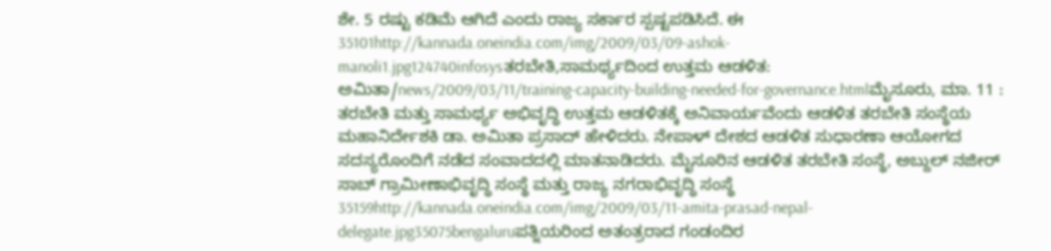ಶೇ. 5 ರಷ್ಟು ಕಡಿಮೆ ಆಗಿದೆ ಎಂದು ರಾಜ್ಯ ಸರ್ಕಾರ ಸ್ಪಷ್ಟಪಡಿಸಿದೆ. ಈ 35101http://kannada.oneindia.com/img/2009/03/09-ashok-manoli1.jpg124740infosysತರಬೇತಿ,ಸಾಮರ್ಥ್ಯದಿಂದ ಉತ್ತಮ ಆಡಳಿತ: ಅಮಿತಾ/news/2009/03/11/training-capacity-building-needed-for-governance.htmlಮೈಸೂರು, ಮಾ. 11 : ತರಬೇತಿ ಮತ್ತು ಸಾಮರ್ಥ್ಯ ಅಭಿವೃದ್ಧಿ ಉತ್ತಮ ಆಡಳಿತಕ್ಕೆ ಅನಿವಾರ್ಯವೆಂದು ಆಡಳಿತ ತರಬೇತಿ ಸಂಸ್ಥೆಯ ಮಹಾನಿರ್ದೇಶಕಿ ಡಾ. ಅಮಿತಾ ಪ್ರಸಾದ್‌ ಹೇಳಿದರು. ನೇಪಾಳ್ ದೇಶದ ಆಡಳಿತ ಸುಧಾರಣಾ ಆಯೋಗದ ಸದಸ್ಯರೊಂದಿಗೆ ನಡೆದ ಸಂವಾದದಲ್ಲಿ ಮಾತನಾಡಿದರು. ಮೈಸೂರಿನ ಆಡಳಿತ ತರಬೇತಿ ಸಂಸ್ಥೆ, ಅಬ್ದುಲ್ ನಜೀರ್ ಸಾಬ್ ಗ್ರಾಮೀಣಾಭಿವೃದ್ಧಿ ಸಂಸ್ಥೆ ಮತ್ತು ರಾಜ್ಯ ನಗರಾಭಿವೃದ್ಧಿ ಸಂಸ್ಥೆ 35159http://kannada.oneindia.com/img/2009/03/11-amita-prasad-nepal-delegate.jpg35075bengaluruಪತ್ನಿಯರಿಂದ ಅತಂತ್ರರಾದ ಗಂಡಂದಿರ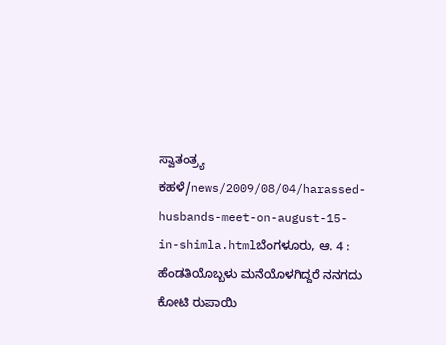ಸ್ವಾತಂತ್ರ್ಯ ಕಹಳೆ/news/2009/08/04/harassed-husbands-meet-on-august-15-in-shimla.htmlಬೆಂಗಳೂರು, ಆ. 4 : ಹೆಂಡತಿಯೊಬ್ಬಳು ಮನೆಯೊಳಗಿದ್ದರೆ ನನಗದು ಕೋಟಿ ರುಪಾಯಿ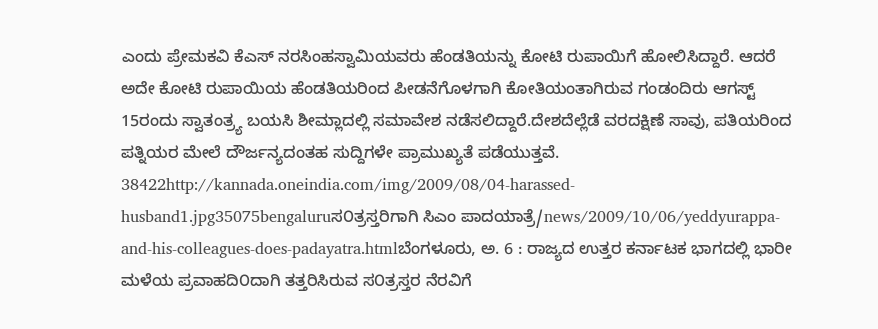ಎಂದು ಪ್ರೇಮಕವಿ ಕೆಎಸ್ ನರಸಿಂಹಸ್ವಾಮಿಯವರು ಹೆಂಡತಿಯನ್ನು ಕೋಟಿ ರುಪಾಯಿಗೆ ಹೋಲಿಸಿದ್ದಾರೆ. ಆದರೆ ಅದೇ ಕೋಟಿ ರುಪಾಯಿಯ ಹೆಂಡತಿಯರಿಂದ ಪೀಡನೆಗೊಳಗಾಗಿ ಕೋತಿಯಂತಾಗಿರುವ ಗಂಡಂದಿರು ಆಗಸ್ಟ್ 15ರಂದು ಸ್ವಾತಂತ್ರ್ಯ ಬಯಸಿ ಶೀಮ್ಲಾದಲ್ಲಿ ಸಮಾವೇಶ ನಡೆಸಲಿದ್ದಾರೆ.ದೇಶದೆಲ್ಲೆಡೆ ವರದಕ್ಷಿಣೆ ಸಾವು, ಪತಿಯರಿಂದ ಪತ್ನಿಯರ ಮೇಲೆ ದೌರ್ಜನ್ಯದಂತಹ ಸುದ್ದಿಗಳೇ ಪ್ರಾಮುಖ್ಯತೆ ಪಡೆಯುತ್ತವೆ. 38422http://kannada.oneindia.com/img/2009/08/04-harassed-husband1.jpg35075bengaluruಸ೦ತ್ರಸ್ತರಿಗಾಗಿ ಸಿಎಂ ಪಾದಯಾತ್ರೆ/news/2009/10/06/yeddyurappa-and-his-colleagues-does-padayatra.htmlಬೆಂಗಳೂರು, ಅ. 6 : ರಾಜ್ಯದ ಉತ್ತರ ಕರ್ನಾಟಕ ಭಾಗದಲ್ಲಿ ಭಾರೀ ಮಳೆಯ ಪ್ರವಾಹದಿ೦ದಾಗಿ ತತ್ತರಿಸಿರುವ ಸ೦ತ್ರಸ್ತರ ನೆರವಿಗೆ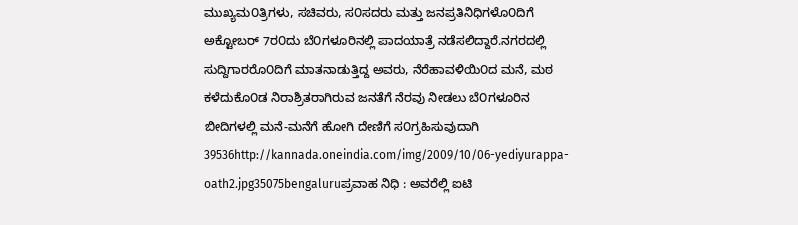ಮುಖ್ಯಮ೦ತ್ರಿಗಳು, ಸಚಿವರು, ಸ೦ಸದರು ಮತ್ತು ಜನಪ್ರತಿನಿಧಿಗಳೊ೦ದಿಗೆ ಅಕ್ಟೋಬರ್ 7ರ೦ದು ಬೆ೦ಗಳೂರಿನಲ್ಲಿ ಪಾದಯಾತ್ರೆ ನಡೆಸಲಿದ್ದಾರೆ.ನಗರದಲ್ಲಿ ಸುದ್ದಿಗಾರರೊ೦ದಿಗೆ ಮಾತನಾಡುತ್ತಿದ್ದ ಅವರು, ನೆರೆಹಾವಳಿಯಿ೦ದ ಮನೆ, ಮಠ ಕಳೆದುಕೊ೦ಡ ನಿರಾಶ್ರಿತರಾಗಿರುವ ಜನತೆಗೆ ನೆರವು ನೀಡಲು ಬೆ೦ಗಳೂರಿನ ಬೀದಿಗಳಲ್ಲಿ ಮನೆ-ಮನೆಗೆ ಹೋಗಿ ದೇಣಿಗೆ ಸ೦ಗ್ರಹಿಸುವುದಾಗಿ 39536http://kannada.oneindia.com/img/2009/10/06-yediyurappa-oath2.jpg35075bengaluruಪ್ರವಾಹ ನಿಧಿ : ಅವರೆಲ್ಲಿ ಐಟಿ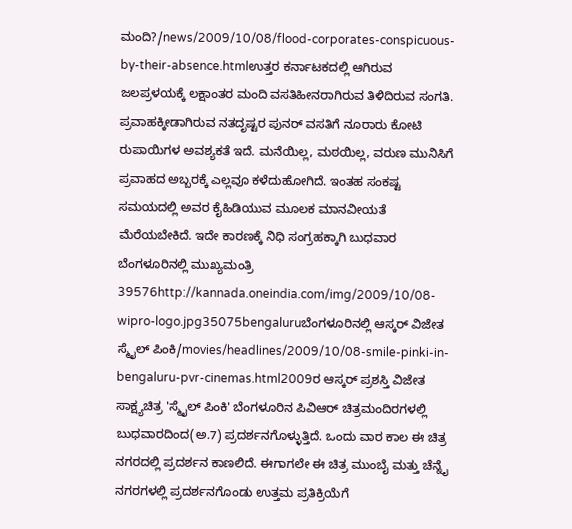ಮಂದಿ?/news/2009/10/08/flood-corporates-conspicuous-by-their-absence.htmlಉತ್ತರ ಕರ್ನಾಟಕದಲ್ಲಿ ಆಗಿರುವ ಜಲಪ್ರಳಯಕ್ಕೆ ಲಕ್ಷಾಂತರ ಮಂದಿ ವಸತಿಹೀನರಾಗಿರುವ ತಿಳಿದಿರುವ ಸಂಗತಿ. ಪ್ರವಾಹಕ್ಕೀಡಾಗಿರುವ ನತದೃಷ್ಟರ ಪುನರ್ ವಸತಿಗೆ ನೂರಾರು ಕೋಟಿ ರುಪಾಯಿಗಳ ಅವಶ್ಯಕತೆ ಇದೆ. ಮನೆಯಿಲ್ಲ, ಮಠಯಿಲ್ಲ, ವರುಣ ಮುನಿಸಿಗೆ ಪ್ರವಾಹದ ಅಬ್ಬರಕ್ಕೆ ಎಲ್ಲವೂ ಕಳೆದುಹೋಗಿದೆ. ಇಂತಹ ಸಂಕಷ್ಟ ಸಮಯದಲ್ಲಿ ಅವರ ಕೈಹಿಡಿಯುವ ಮೂಲಕ ಮಾನವೀಯತೆ ಮೆರೆಯಬೇಕಿದೆ. ಇದೇ ಕಾರಣಕ್ಕೆ ನಿಧಿ ಸಂಗ್ರಹಕ್ಕಾಗಿ ಬುಧವಾರ ಬೆಂಗಳೂರಿನಲ್ಲಿ ಮುಖ್ಯಮಂತ್ರಿ 39576http://kannada.oneindia.com/img/2009/10/08-wipro-logo.jpg35075bengaluruಬೆಂಗಳೂರಿನಲ್ಲಿ ಆಸ್ಕರ್ ವಿಜೇತ ಸ್ಮೈಲ್ ಪಿಂಕಿ/movies/headlines/2009/10/08-smile-pinki-in-bengaluru-pvr-cinemas.html2009ರ ಆಸ್ಕರ್ ಪ್ರಶಸ್ತಿ ವಿಜೇತ ಸಾಕ್ಷ್ಯಚಿತ್ರ 'ಸ್ಮೈಲ್ ಪಿಂಕಿ' ಬೆಂಗಳೂರಿನ ಪಿವಿಆರ್ ಚಿತ್ರಮಂದಿರಗಳಲ್ಲಿ ಬುಧವಾರದಿಂದ(ಅ.7) ಪ್ರದರ್ಶನಗೊಳ್ಳುತ್ತಿದೆ. ಒಂದು ವಾರ ಕಾಲ ಈ ಚಿತ್ರ ನಗರದಲ್ಲಿ ಪ್ರದರ್ಶನ ಕಾಣಲಿದೆ. ಈಗಾಗಲೇ ಈ ಚಿತ್ರ ಮುಂಬೈ ಮತ್ತು ಚೆನ್ನೈ ನಗರಗಳಲ್ಲಿ ಪ್ರದರ್ಶನಗೊಂಡು ಉತ್ತಮ ಪ್ರತಿಕ್ರಿಯೆಗೆ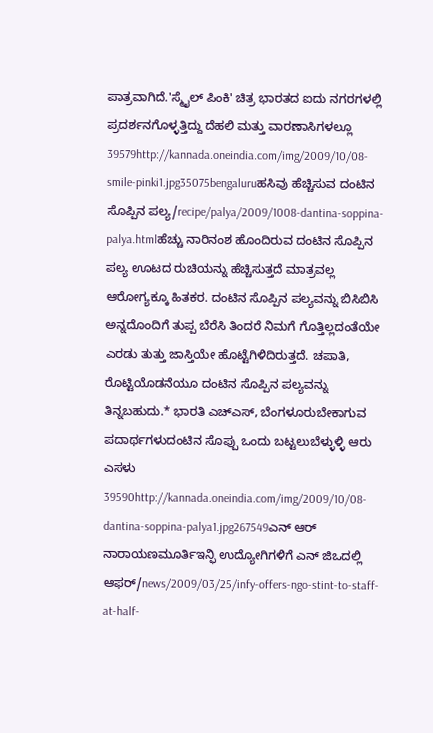ಪಾತ್ರವಾಗಿದೆ.'ಸ್ಮೈಲ್ ಪಿಂಕಿ' ಚಿತ್ರ ಭಾರತದ ಐದು ನಗರಗಳಲ್ಲಿ ಪ್ರದರ್ಶನಗೊಳ್ಳತ್ತಿದ್ದು ದೆಹಲಿ ಮತ್ತು ವಾರಣಾಸಿಗಳಲ್ಲೂ 39579http://kannada.oneindia.com/img/2009/10/08-smile-pinki1.jpg35075bengaluruಹಸಿವು ಹೆಚ್ಚಿಸುವ ದಂಟಿನ ಸೊಪ್ಪಿನ ಪಲ್ಯ/recipe/palya/2009/1008-dantina-soppina-palya.htmlಹೆಚ್ಚು ನಾರಿನಂಶ ಹೊಂದಿರುವ ದಂಟಿನ ಸೊಪ್ಪಿನ ಪಲ್ಯ ಊಟದ ರುಚಿಯನ್ನು ಹೆಚ್ಚಿಸುತ್ತದೆ ಮಾತ್ರವಲ್ಲ ಆರೋಗ್ಯಕ್ಕೂ ಹಿತಕರ. ದಂಟಿನ ಸೊಪ್ಪಿನ ಪಲ್ಯವನ್ನು ಬಿಸಿಬಿಸಿ ಅನ್ನದೊಂದಿಗೆ ತುಪ್ಪ ಬೆರೆಸಿ ತಿಂದರೆ ನಿಮಗೆ ಗೊತ್ತಿಲ್ಲದಂತೆಯೇ ಎರಡು ತುತ್ತು ಜಾಸ್ತಿಯೇ ಹೊಟ್ಟೆಗಿಳಿದಿರುತ್ತದೆ. ಚಪಾತಿ, ರೊಟ್ಟಿಯೊಡನೆಯೂ ದಂಟಿನ ಸೊಪ್ಪಿನ ಪಲ್ಯವನ್ನು ತಿನ್ನಬಹುದು.* ಭಾರತಿ ಎಚ್ಎಸ್, ಬೆಂಗಳೂರುಬೇಕಾಗುವ ಪದಾರ್ಥಗಳುದಂಟಿನ ಸೊಪ್ಪು ಒಂದು ಬಟ್ಟಲುಬೆಳ್ಳುಳ್ಳಿ ಆರು ಎಸಳು 39590http://kannada.oneindia.com/img/2009/10/08-dantina-soppina-palya1.jpg267549ಎನ್ ಆರ್ ನಾರಾಯಣಮೂರ್ತಿಇನ್ಫಿ ಉದ್ಯೋಗಿಗಳಿಗೆ ಎನ್ ಜಿಒದಲ್ಲಿ ಆಫರ್/news/2009/03/25/infy-offers-ngo-stint-to-staff-at-half-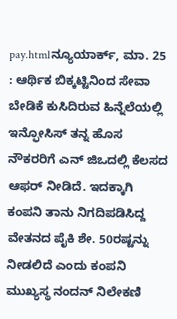pay.htmlನ್ಯೂಯಾರ್ಕ್, ಮಾ. 25 : ಆರ್ಥಿಕ ಬಿಕ್ಕಟ್ಟಿನಿಂದ ಸೇವಾ ಬೇಡಿಕೆ ಕುಸಿದಿರುವ ಹಿನ್ನೆಲೆಯಲ್ಲಿ ಇನ್ಫೋಸಿಸ್ ತನ್ನ ಹೊಸ ನೌಕರರಿಗೆ ಎನ್ ಜಿಒದಲ್ಲಿ ಕೆಲಸದ ಆಫರ್ ನೀಡಿದೆ. ಇದಕ್ಕಾಗಿ ಕಂಪನಿ ತಾನು ನಿಗದಿಪಡಿಸಿದ್ದ ವೇತನದ ಪೈಕಿ ಶೇ. 50ರಷ್ಟನ್ನು ನೀಡಲಿದೆ ಎಂದು ಕಂಪನಿ ಮುಖ್ಯಸ್ಥ ನಂದನ್ ನಿಲೇಕಣಿ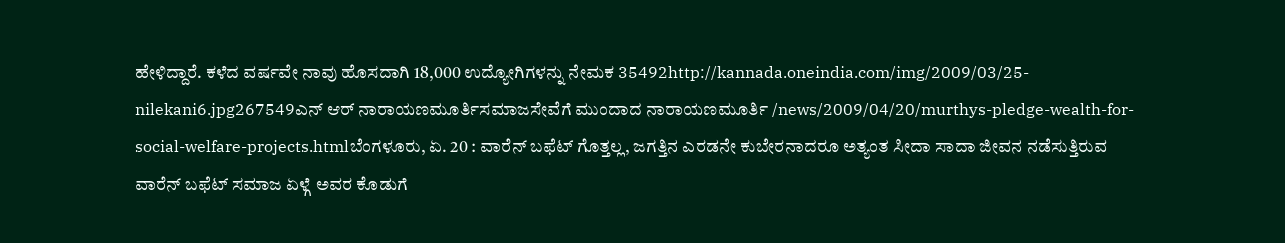ಹೇಳಿದ್ದಾರೆ. ಕಳೆದ ವರ್ಷವೇ ನಾವು ಹೊಸದಾಗಿ 18,000 ಉದ್ಯೋಗಿಗಳನ್ನು ನೇಮಕ 35492http://kannada.oneindia.com/img/2009/03/25-nilekani6.jpg267549ಎನ್ ಆರ್ ನಾರಾಯಣಮೂರ್ತಿಸಮಾಜಸೇವೆಗೆ ಮುಂದಾದ ನಾರಾಯಣಮೂರ್ತಿ /news/2009/04/20/murthys-pledge-wealth-for-social-welfare-projects.htmlಬೆಂಗಳೂರು, ಏ. 20 : ವಾರೆನ್ ಬಫೆಟ್ ಗೊತ್ತಲ್ಲ, ಜಗತ್ತಿನ ಎರಡನೇ ಕುಬೇರನಾದರೂ ಅತ್ಯಂತ ಸೀದಾ ಸಾದಾ ಜೀವನ ನಡೆಸುತ್ತಿರುವ ವಾರೆನ್ ಬಫೆಟ್ ಸಮಾಜ ಏಳ್ಗೆ ಅವರ ಕೊಡುಗೆ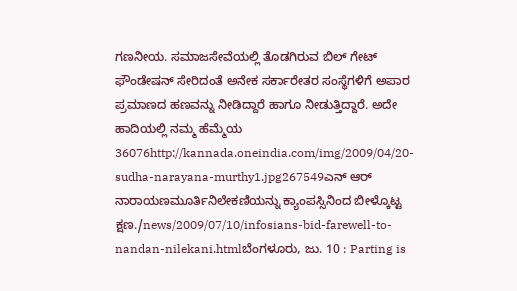ಗಣನೀಯ. ಸಮಾಜಸೇವೆಯಲ್ಲಿ ತೊಡಗಿರುವ ಬಿಲ್ ಗೇಟ್ ಫೌಂಡೇಷನ್ ಸೇರಿದಂತೆ ಅನೇಕ ಸರ್ಕಾರೇತರ ಸಂಸ್ಥೆಗಳಿಗೆ ಅಪಾರ ಪ್ರಮಾಣದ ಹಣವನ್ನು ನೀಡಿದ್ದಾರೆ ಹಾಗೂ ನೀಡುತ್ತಿದ್ದಾರೆ. ಅದೇ ಹಾದಿಯಲ್ಲಿ ನಮ್ಮ ಹೆಮ್ಮೆಯ 36076http://kannada.oneindia.com/img/2009/04/20-sudha-narayana-murthy1.jpg267549ಎನ್ ಆರ್ ನಾರಾಯಣಮೂರ್ತಿನಿಲೇಕಣಿಯನ್ನು ಕ್ಯಾಂಪಸ್ಸಿನಿಂದ ಬೀಳ್ಕೊಟ್ಟ ಕ್ಷಣ./news/2009/07/10/infosians-bid-farewell-to-nandan-nilekani.htmlಬೆಂಗಳೂರು, ಜು. 10 : Parting is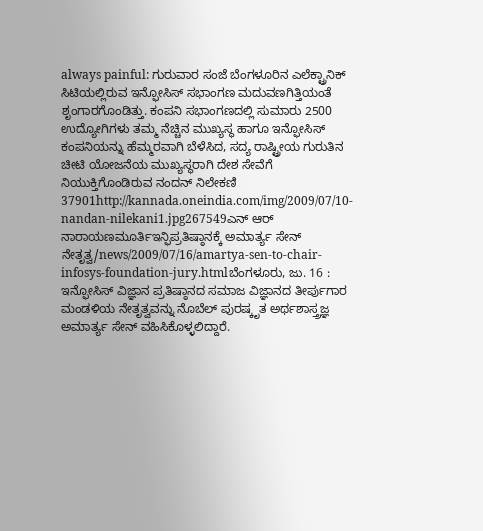always painful: ಗುರುವಾರ ಸಂಜೆ ಬೆಂಗಳೂರಿನ ಎಲೆಕ್ಟ್ರಾನಿಕ್ ಸಿಟಿಯಲ್ಲಿರುವ ಇನ್ಫೋಸಿಸ್ ಸಭಾಂಗಣ ಮದುವಣಗಿತ್ತಿಯಂತೆ ಶೃಂಗಾರಗೊಂಡಿತ್ತು. ಕಂಪನಿ ಸಭಾಂಗಣದಲ್ಲಿ ಸುಮಾರು 2500 ಉದ್ಯೋಗಿಗಳು ತಮ್ಮ ನೆಚ್ಚಿನ ಮುಖ್ಯಸ್ಥ ಹಾಗೂ ಇನ್ಫೋಸಿಸ್ ಕಂಪನಿಯನ್ನು ಹೆಮ್ಮರವಾಗಿ ಬೆಳೆಸಿದ, ಸದ್ಯ ರಾಷ್ಟ್ರೀಯ ಗುರುತಿನ ಚೀಟಿ ಯೋಜನೆಯ ಮುಖ್ಯಸ್ಥರಾಗಿ ದೇಶ ಸೇವೆಗೆ ನಿಯುಕ್ತಿಗೊಂಡಿರುವ ನಂದನ್ ನಿಲೇಕಣಿ 37901http://kannada.oneindia.com/img/2009/07/10-nandan-nilekani1.jpg267549ಎನ್ ಆರ್ ನಾರಾಯಣಮೂರ್ತಿಇನ್ಫಿಪ್ರತಿಷ್ಠಾನಕ್ಕೆ ಅಮಾರ್ತ್ಯ ಸೇನ್ ನೇತೃತ್ವ/news/2009/07/16/amartya-sen-to-chair-infosys-foundation-jury.htmlಬೆಂಗಳೂರು, ಜು. 16 : ಇನ್ಫೋಸಿಸ್ ವಿಜ್ಞಾನ ಪ್ರತಿಷ್ಠಾನದ ಸಮಾಜ ವಿಜ್ಞಾನದ ತೀರ್ಪುಗಾರ ಮಂಡಳಿಯ ನೇತೃತ್ವವನ್ನು ನೊಬೆಲ್ ಪುರಷ್ಕೃತ ಅರ್ಥಶಾಸ್ತ್ರಜ್ಞ ಅಮಾರ್ತ್ಯ ಸೇನ್ ವಹಿಸಿಕೊಳ್ಳಲಿದ್ದಾರೆ.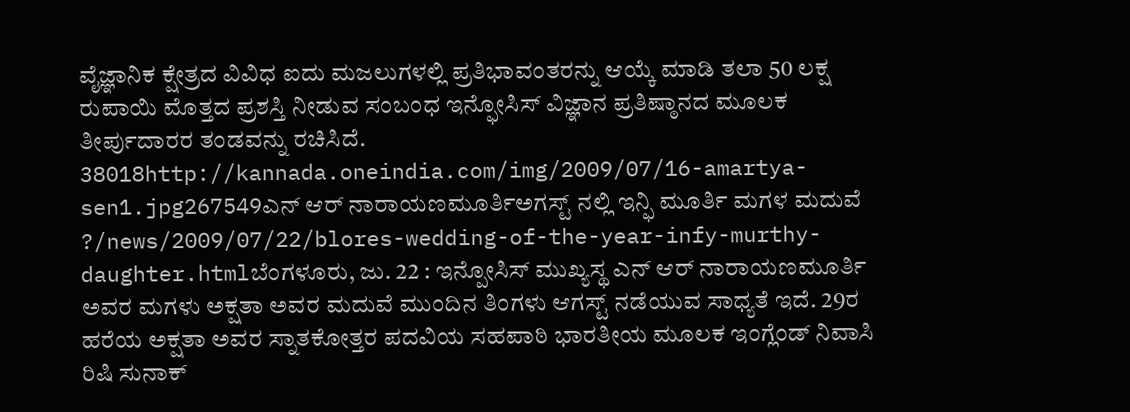ವೈಜ್ಞಾನಿಕ ಕ್ಷೇತ್ರದ ವಿವಿಧ ಐದು ಮಜಲುಗಳಲ್ಲಿ ಪ್ರತಿಭಾವಂತರನ್ನು ಆಯ್ಕೆ ಮಾಡಿ ತಲಾ 50 ಲಕ್ಷ ರುಪಾಯಿ ಮೊತ್ತದ ಪ್ರಶಸ್ತಿ ನೀಡುವ ಸಂಬಂಧ ಇನ್ಫೋಸಿಸ್ ವಿಜ್ಞಾನ ಪ್ರತಿಷ್ಠಾನದ ಮೂಲಕ ತೀರ್ಪುದಾರರ ತಂಡವನ್ನು ರಚಿಸಿದೆ. 38018http://kannada.oneindia.com/img/2009/07/16-amartya-sen1.jpg267549ಎನ್ ಆರ್ ನಾರಾಯಣಮೂರ್ತಿಅಗಸ್ಟ್ ನಲ್ಲಿ ಇನ್ಫಿ ಮೂರ್ತಿ ಮಗಳ ಮದುವೆ ?/news/2009/07/22/blores-wedding-of-the-year-infy-murthy-daughter.htmlಬೆಂಗಳೂರು, ಜು. 22 : ಇನ್ಪೋಸಿಸ್ ಮುಖ್ಯಸ್ಥ ಎನ್ ಆರ್ ನಾರಾಯಣಮೂರ್ತಿ ಅವರ ಮಗಳು ಅಕ್ಷತಾ ಅವರ ಮದುವೆ ಮುಂದಿನ ತಿಂಗಳು ಆಗಸ್ಟ್ ನಡೆಯುವ ಸಾಧ್ಯತೆ ಇದೆ. 29ರ ಹರೆಯ ಅಕ್ಷತಾ ಅವರ ಸ್ನಾತಕೋತ್ತರ ಪದವಿಯ ಸಹಪಾಠಿ ಭಾರತೀಯ ಮೂಲಕ ಇಂಗ್ಲೆಂಡ್ ನಿವಾಸಿ ರಿಷಿ ಸುನಾಕ್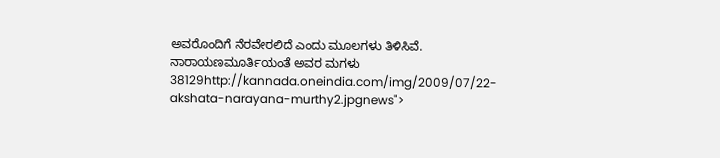ಅವರೊಂದಿಗೆ ನೆರವೇರಲಿದೆ ಎಂದು ಮೂಲಗಳು ತಿಳಿಸಿವೆ. ನಾರಾಯಣಮೂರ್ತಿಯಂತೆ ಅವರ ಮಗಳು 38129http://kannada.oneindia.com/img/2009/07/22-akshata-narayana-murthy2.jpgnews">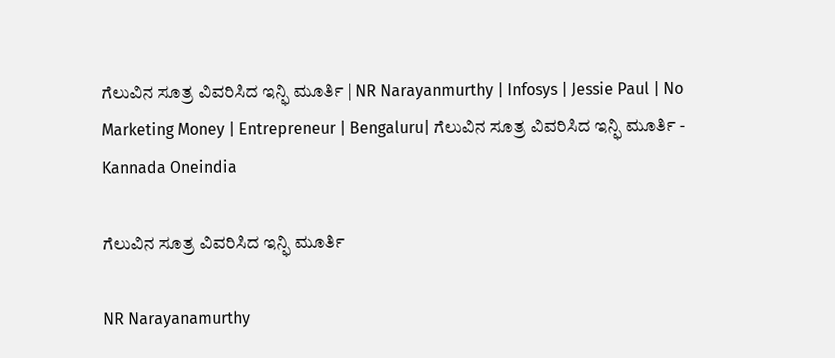ಗೆಲುವಿನ ಸೂತ್ರ ವಿವರಿಸಿದ ಇನ್ಫಿ ಮೂರ್ತಿ | NR Narayanmurthy | Infosys | Jessie Paul | No Marketing Money | Entrepreneur | Bengaluru| ಗೆಲುವಿನ ಸೂತ್ರ ವಿವರಿಸಿದ ಇನ್ಫಿ ಮೂರ್ತಿ - Kannada Oneindia

ಗೆಲುವಿನ ಸೂತ್ರ ವಿವರಿಸಿದ ಇನ್ಫಿ ಮೂರ್ತಿ

NR Narayanamurthy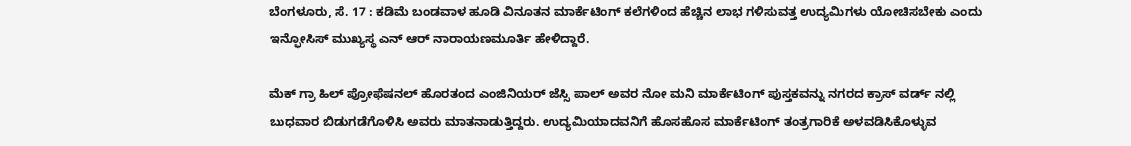ಬೆಂಗಳೂರು, ಸೆ. 17 : ಕಡಿಮೆ ಬಂಡವಾಳ ಹೂಡಿ ವಿನೂತನ ಮಾರ್ಕೆಟಿಂಗ್ ಕಲೆಗಳಿಂದ ಹೆಚ್ಚಿನ ಲಾಭ ಗಳಿಸುವತ್ತ ಉದ್ಯಮಿಗಳು ಯೋಚಿಸಬೇಕು ಎಂದು ಇನ್ಫೋಸಿಸ್ ಮುಖ್ಯಸ್ಥ ಎನ್ ಆರ್ ನಾರಾಯಣಮೂರ್ತಿ ಹೇಳಿದ್ದಾರೆ.

ಮೆಕ್ ಗ್ರಾ ಹಿಲ್ ಪ್ರೋಫೆಷನಲ್ ಹೊರತಂದ ಎಂಜಿನಿಯರ್ ಜೆಸ್ಸಿ ಪಾಲ್ ಅವರ ನೋ ಮನಿ ಮಾರ್ಕೆಟಿಂಗ್ ಪುಸ್ತಕವನ್ನು ನಗರದ ಕ್ರಾಸ್ ವರ್ಡ್ ನಲ್ಲಿ ಬುಧವಾರ ಬಿಡುಗಡೆಗೊಳಿಸಿ ಅವರು ಮಾತನಾಡುತ್ತಿದ್ದರು. ಉದ್ಯಮಿಯಾದವನಿಗೆ ಹೊಸಹೊಸ ಮಾರ್ಕೆಟಿಂಗ್ ತಂತ್ರಗಾರಿಕೆ ಅಳವಡಿಸಿಕೊಳ್ಳುವ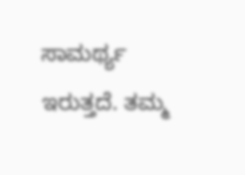ಸಾಮರ್ಥ್ಯ ಇರುತ್ತದೆ. ತಮ್ಮ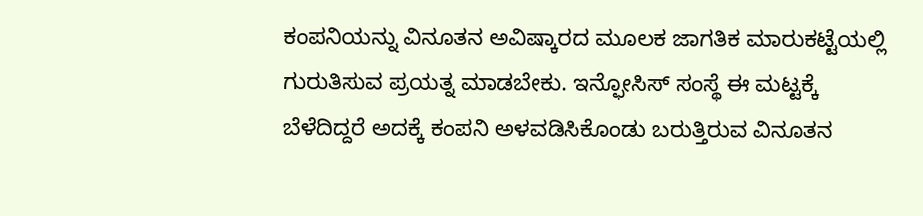ಕಂಪನಿಯನ್ನು ವಿನೂತನ ಅವಿಷ್ಕಾರದ ಮೂಲಕ ಜಾಗತಿಕ ಮಾರುಕಟ್ಟೆಯಲ್ಲಿ ಗುರುತಿಸುವ ಪ್ರಯತ್ನ ಮಾಡಬೇಕು. ಇನ್ಫೋಸಿಸ್ ಸಂಸ್ಥೆ ಈ ಮಟ್ಟಕ್ಕೆ ಬೆಳೆದಿದ್ದರೆ ಅದಕ್ಕೆ ಕಂಪನಿ ಅಳವಡಿಸಿಕೊಂಡು ಬರುತ್ತಿರುವ ವಿನೂತನ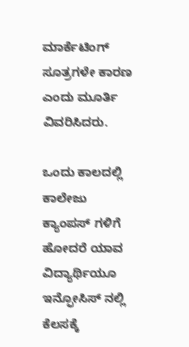ಮಾರ್ಕೆಟಿಂಗ್ ಸೂತ್ರಗಳೇ ಕಾರಣ ಎಂದು ಮೂರ್ತಿ ವಿವರಿಸಿದರು.

ಒಂದು ಕಾಲದಲ್ಲಿ ಕಾಲೇಜು ಕ್ಯಾಂಪಸ್ ಗಳಿಗೆ ಹೋದರೆ ಯಾವ ವಿದ್ಯಾರ್ಥಿಯೂ ಇನ್ಫೋಸಿಸ್ ನಲ್ಲಿ ಕೆಲಸಕ್ಕೆ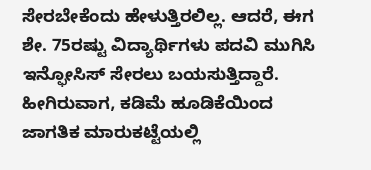ಸೇರಬೇಕೆಂದು ಹೇಳುತ್ತಿರಲಿಲ್ಲ. ಆದರೆ, ಈಗ ಶೇ. 75ರಷ್ಟು ವಿದ್ಯಾರ್ಥಿಗಳು ಪದವಿ ಮುಗಿಸಿ ಇನ್ಫೋಸಿಸ್ ಸೇರಲು ಬಯಸುತ್ತಿದ್ದಾರೆ. ಹೀಗಿರುವಾಗ, ಕಡಿಮೆ ಹೂಡಿಕೆಯಿಂದ ಜಾಗತಿಕ ಮಾರುಕಟ್ಟೆಯಲ್ಲಿ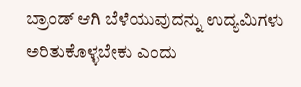ಬ್ರಾಂಡ್ ಆಗಿ ಬೆಳೆಯುವುದನ್ನು ಉದ್ಯಮಿಗಳು ಅರಿತುಕೊಳ್ಳಬೇಕು ಎಂದು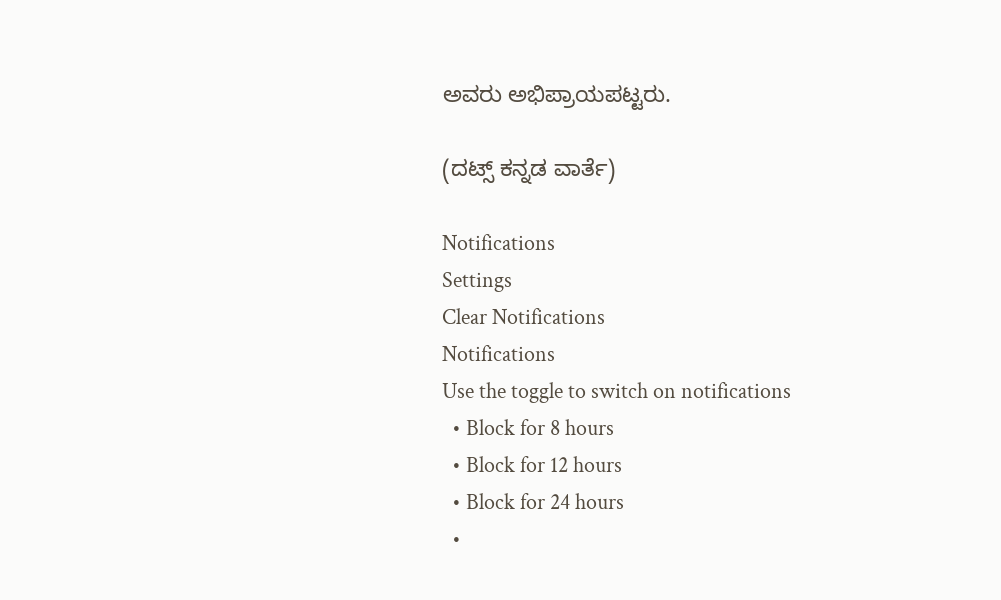ಅವರು ಅಭಿಪ್ರಾಯಪಟ್ಟರು.

(ದಟ್ಸ್ ಕನ್ನಡ ವಾರ್ತೆ)

Notifications
Settings
Clear Notifications
Notifications
Use the toggle to switch on notifications
  • Block for 8 hours
  • Block for 12 hours
  • Block for 24 hours
  •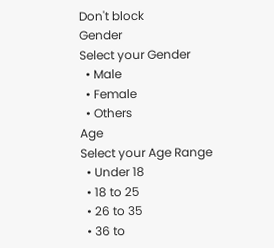Don't block
Gender
Select your Gender
  • Male
  • Female
  • Others
Age
Select your Age Range
  • Under 18
  • 18 to 25
  • 26 to 35
  • 36 to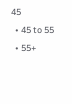45
  • 45 to 55
  • 55+